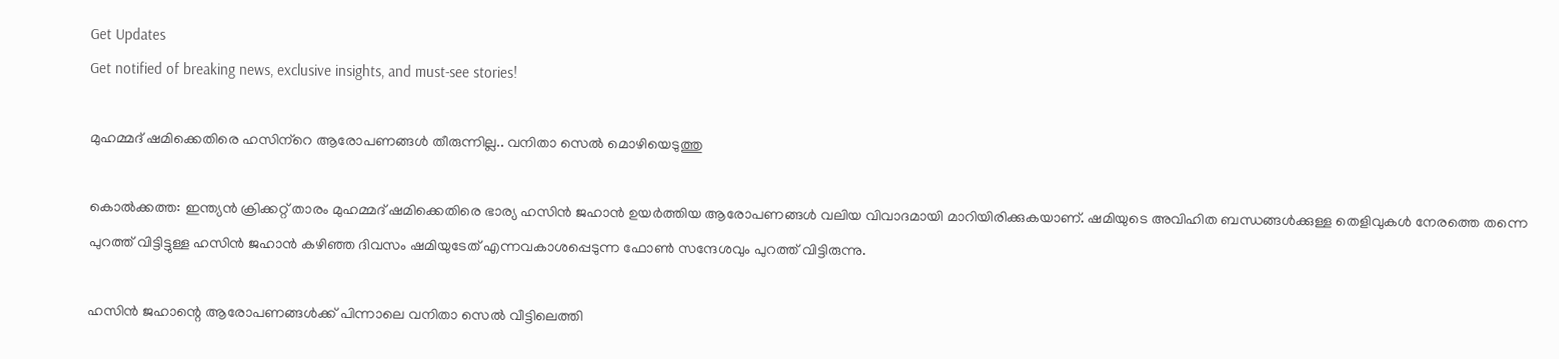Get Updates
Get notified of breaking news, exclusive insights, and must-see stories!

മുഹമ്മദ് ഷമിക്കെതിരെ ഹസിന്‌റെ ആരോപണങ്ങള്‍ തീരുന്നില്ല.. വനിതാ സെല്‍ മൊഴിയെടുത്തു

കൊല്‍ക്കത്ത: ഇന്ത്യന്‍ ക്രിക്കറ്റ് താരം മുഹമ്മദ് ഷമിക്കെതിരെ ഭാര്യ ഹസിന്‍ ജഹാന്‍ ഉയര്‍ത്തിയ ആരോപണങ്ങള്‍ വലിയ വിവാദമായി മാറിയിരിക്കുകയാണ്. ഷമിയുടെ അവിഹിത ബന്ധങ്ങള്‍ക്കുള്ള തെളിവുകള്‍ നേരത്തെ തന്നെ പുറത്ത് വിട്ടിട്ടുള്ള ഹസിന്‍ ജഹാന്‍ കഴിഞ്ഞ ദിവസം ഷമിയുടേത് എന്നവകാശപ്പെടുന്ന ഫോണ്‍ സന്ദേശവും പുറത്ത് വിട്ടിരുന്നു.

ഹസിന്‍ ജഹാന്റെ ആരോപണങ്ങള്‍ക്ക് പിന്നാലെ വനിതാ സെല്‍ വീട്ടിലെത്തി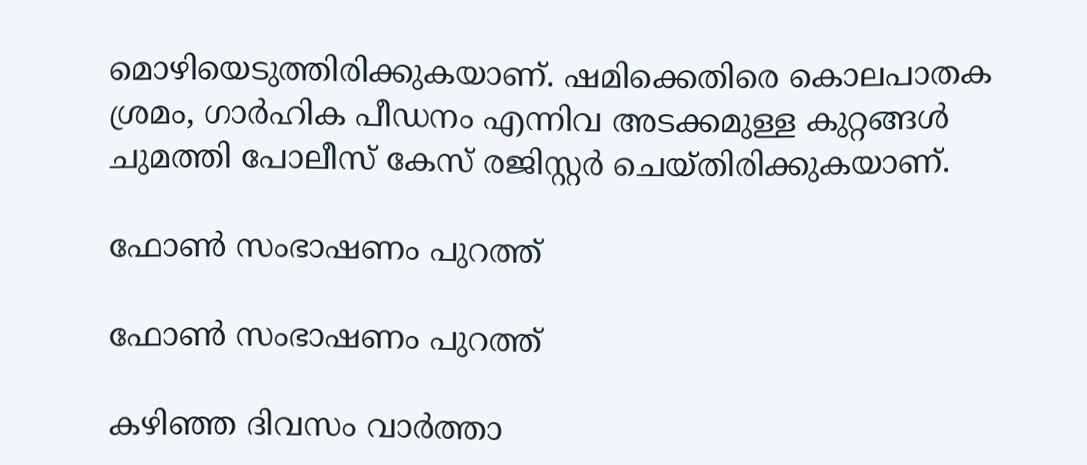മൊഴിയെടുത്തിരിക്കുകയാണ്. ഷമിക്കെതിരെ കൊലപാതക ശ്രമം, ഗാര്‍ഹിക പീഡനം എന്നിവ അടക്കമുള്ള കുറ്റങ്ങള്‍ ചുമത്തി പോലീസ് കേസ് രജിസ്റ്റര്‍ ചെയ്തിരിക്കുകയാണ്.

ഫോണ്‍ സംഭാഷണം പുറത്ത്

ഫോണ്‍ സംഭാഷണം പുറത്ത്

കഴിഞ്ഞ ദിവസം വാര്‍ത്താ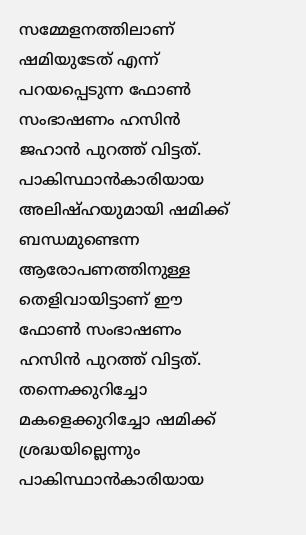സമ്മേളനത്തിലാണ് ഷമിയുടേത് എന്ന് പറയപ്പെടുന്ന ഫോണ്‍ സംഭാഷണം ഹസിന്‍ ജഹാന്‍ പുറത്ത് വിട്ടത്. പാകിസ്ഥാന്‍കാരിയായ അലിഷ്ഹയുമായി ഷമിക്ക് ബന്ധമുണ്ടെന്ന ആരോപണത്തിനുള്ള തെളിവായിട്ടാണ് ഈ ഫോണ്‍ സംഭാഷണം ഹസിന്‍ പുറത്ത് വിട്ടത്. തന്നെക്കുറിച്ചോ മകളെക്കുറിച്ചോ ഷമിക്ക് ശ്രദ്ധയില്ലെന്നും പാകിസ്ഥാന്‍കാരിയായ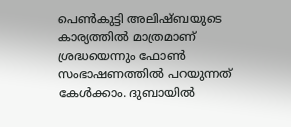പെണ്‍കുട്ടി അലിഷ്ബയുടെ കാര്യത്തില്‍ മാത്രമാണ് ശ്രദ്ധയെന്നും ഫോണ്‍ സംഭാഷണത്തില്‍ പറയുന്നത് കേള്‍ക്കാം. ദുബായില്‍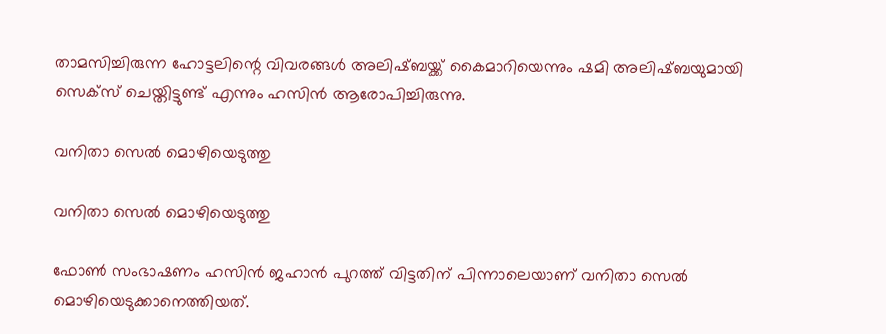താമസിച്ചിരുന്ന ഹോട്ടലിന്റെ വിവരങ്ങള്‍ അലിഷ്ബയ്ക്ക് കൈമാറിയെന്നും ഷമി അലിഷ്ബയുമായി സെക്‌സ് ചെയ്തിട്ടുണ്ട് എന്നും ഹസിന്‍ ആരോപിച്ചിരുന്നു.

വനിതാ സെല്‍ മൊഴിയെടുത്തു

വനിതാ സെല്‍ മൊഴിയെടുത്തു

ഫോണ്‍ സംഭാഷണം ഹസിന്‍ ജഹാന്‍ പുറത്ത് വിട്ടതിന് പിന്നാലെയാണ് വനിതാ സെല്‍ മൊഴിയെടുക്കാനെത്തിയത്.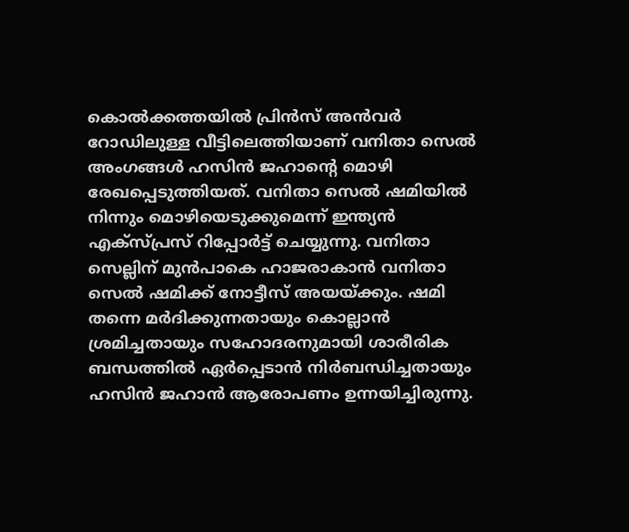കൊല്‍ക്കത്തയില്‍ പ്രിന്‍സ് അന്‍വര്‍ റോഡിലുള്ള വീട്ടിലെത്തിയാണ് വനിതാ സെല്‍ അംഗങ്ങള്‍ ഹസിന്‍ ജഹാന്റെ മൊഴി രേഖപ്പെടുത്തിയത്. വനിതാ സെല്‍ ഷമിയില്‍ നിന്നും മൊഴിയെടുക്കുമെന്ന് ഇന്ത്യന്‍ എക്‌സ്പ്രസ് റിപ്പോര്‍ട്ട് ചെയ്യുന്നു. വനിതാ സെല്ലിന് മുന്‍പാകെ ഹാജരാകാന്‍ വനിതാ സെല്‍ ഷമിക്ക് നോട്ടീസ് അയയ്ക്കും. ഷമി തന്നെ മര്‍ദിക്കുന്നതായും കൊല്ലാന്‍ ശ്രമിച്ചതായും സഹോദരനുമായി ശാരീരിക ബന്ധത്തില്‍ ഏര്‍പ്പെടാന്‍ നിര്‍ബന്ധിച്ചതായും ഹസിന്‍ ജഹാന്‍ ആരോപണം ഉന്നയിച്ചിരുന്നു.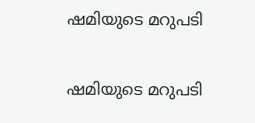ഷമിയുടെ മറുപടി

ഷമിയുടെ മറുപടി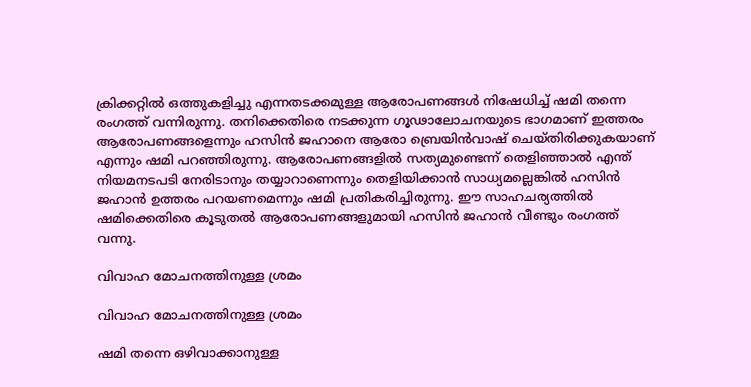ക്രിക്കറ്റില്‍ ഒത്തുകളിച്ചു എന്നതടക്കമുള്ള ആരോപണങ്ങള്‍ നിഷേധിച്ച് ഷമി തന്നെ രംഗത്ത് വന്നിരുന്നു. തനിക്കെതിരെ നടക്കുന്ന ഗൂഢാലോചനയുടെ ഭാഗമാണ് ഇത്തരം ആരോപണങ്ങളെന്നും ഹസിന്‍ ജഹാനെ ആരോ ബ്രെയിന്‍വാഷ് ചെയ്തിരിക്കുകയാണ് എന്നും ഷമി പറഞ്ഞിരുന്നു. ആരോപണങ്ങളില്‍ സത്യമുണ്ടെന്ന് തെളിഞ്ഞാല്‍ എന്ത് നിയമനടപടി നേരിടാനും തയ്യാറാണെന്നും തെളിയിക്കാന്‍ സാധ്യമല്ലെങ്കില്‍ ഹസിന്‍ ജഹാന്‍ ഉത്തരം പറയണമെന്നും ഷമി പ്രതികരിച്ചിരുന്നു. ഈ സാഹചര്യത്തില്‍ ഷമിക്കെതിരെ കൂടുതല്‍ ആരോപണങ്ങളുമായി ഹസിന്‍ ജഹാന്‍ വീണ്ടും രംഗത്ത് വന്നു.

വിവാഹ മോചനത്തിനുള്ള ശ്രമം

വിവാഹ മോചനത്തിനുള്ള ശ്രമം

ഷമി തന്നെ ഒഴിവാക്കാനുള്ള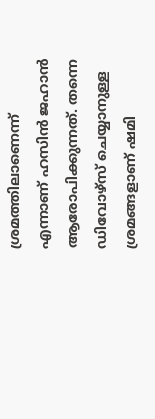ശ്രമത്തിലാണെന്ന് എന്നാണ് ഹസിന്‍ ജഹാന്‍ ആരോപിക്കുന്നത്. തന്നെ ഡിവോഴ്‌സ് ചെയ്യാനുള്ള ശ്രമങ്ങളാണ് ഷമി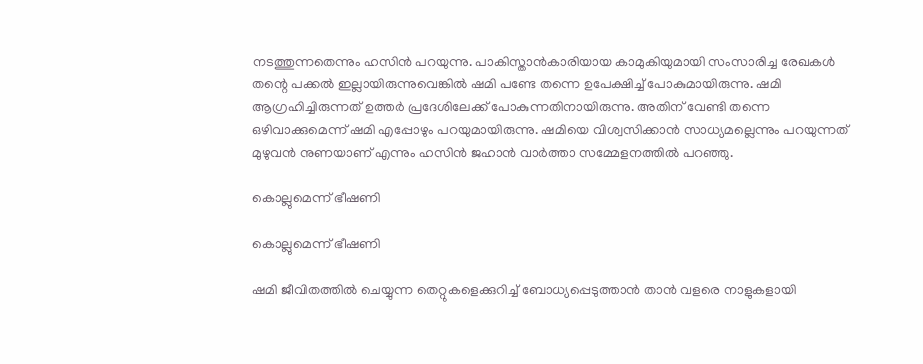നടത്തുന്നതെന്നും ഹസിന്‍ പറയുന്നു. പാകിസ്താന്‍കാരിയായ കാമുകിയുമായി സംസാരിച്ച രേഖകള്‍ തന്റെ പക്കല്‍ ഇല്ലായിരുന്നുവെങ്കില്‍ ഷമി പണ്ടേ തന്നെ ഉപേക്ഷിച്ച് പോകുമായിരുന്നു. ഷമി ആഗ്രഹിച്ചിരുന്നത് ഉത്തര്‍ പ്രദേശിലേക്ക് പോകുന്നതിനായിരുന്നു. അതിന് വേണ്ടി തന്നെ ഒഴിവാക്കുമെന്ന് ഷമി എപ്പോഴും പറയുമായിരുന്നു. ഷമിയെ വിശ്വസിക്കാന്‍ സാധ്യമല്ലെന്നും പറയുന്നത് മുഴുവന്‍ നുണയാണ് എന്നും ഹസിന്‍ ജഹാന്‍ വാര്‍ത്താ സമ്മേളനത്തില്‍ പറഞ്ഞു.

കൊല്ലുമെന്ന് ഭീഷണി

കൊല്ലുമെന്ന് ഭീഷണി

ഷമി ജീവിതത്തില്‍ ചെയ്യുന്ന തെറ്റുകളെക്കുറിച്ച് ബോധ്യപ്പെടുത്താന്‍ താന്‍ വളരെ നാളുകളായി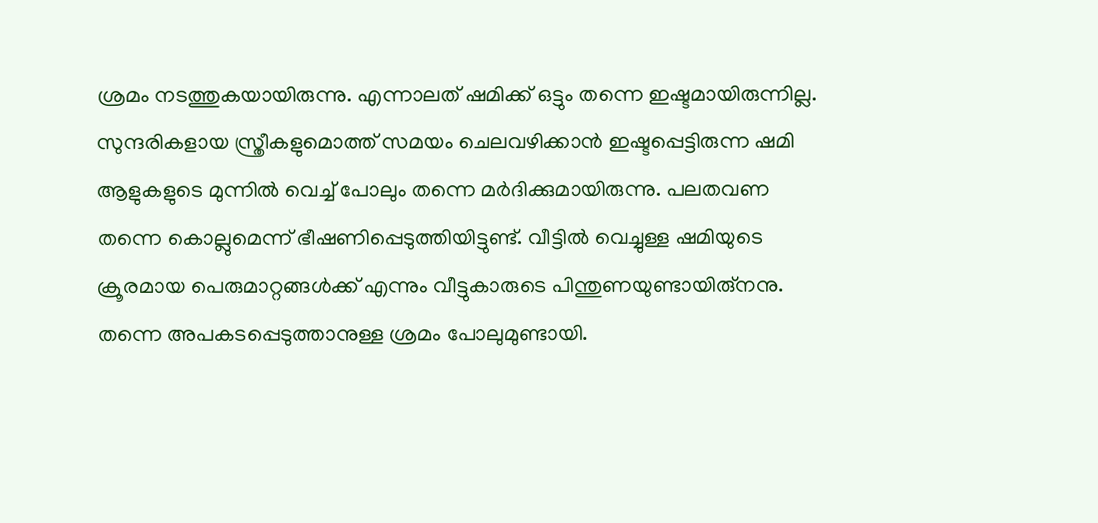ശ്രമം നടത്തുകയായിരുന്നു. എന്നാലത് ഷമിക്ക് ഒട്ടും തന്നെ ഇഷ്ടമായിരുന്നില്ല. സുന്ദരികളായ സ്ത്രീകളുമൊത്ത് സമയം ചെലവഴിക്കാന്‍ ഇഷ്ടപ്പെട്ടിരുന്ന ഷമി ആളുകളുടെ മുന്നില്‍ വെച്ച് പോലും തന്നെ മര്‍ദിക്കുമായിരുന്നു. പലതവണ തന്നെ കൊല്ലുമെന്ന് ഭീഷണിപ്പെടുത്തിയിട്ടുണ്ട്. വീട്ടില്‍ വെച്ചുള്ള ഷമിയുടെ ക്രൂരമായ പെരുമാറ്റങ്ങള്‍ക്ക് എന്നും വീട്ടുകാരുടെ പിന്തുണയുണ്ടായിരു്‌നനു. തന്നെ അപകടപ്പെടുത്താനുള്ള ശ്രമം പോലുമുണ്ടായി.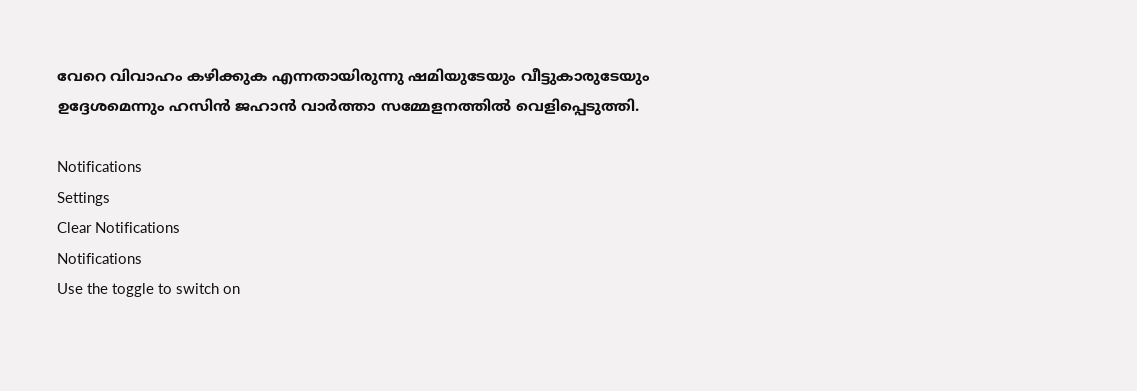വേറെ വിവാഹം കഴിക്കുക എന്നതായിരുന്നു ഷമിയുടേയും വീട്ടുകാരുടേയും ഉദ്ദേശമെന്നും ഹസിന്‍ ജഹാന്‍ വാര്‍ത്താ സമ്മേളനത്തില്‍ വെളിപ്പെടുത്തി.

Notifications
Settings
Clear Notifications
Notifications
Use the toggle to switch on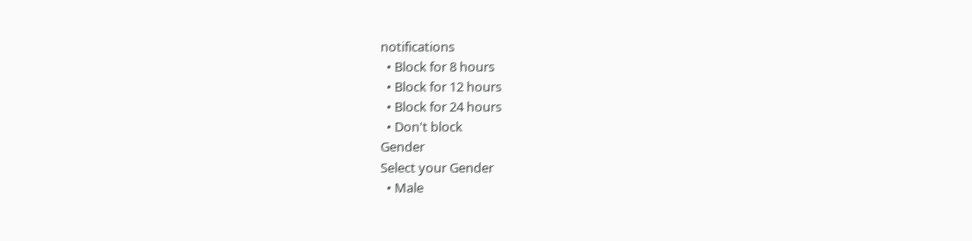notifications
  • Block for 8 hours
  • Block for 12 hours
  • Block for 24 hours
  • Don't block
Gender
Select your Gender
  • Male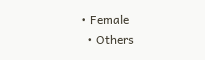• Female
  • Others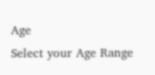Age
Select your Age Range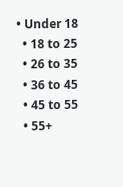• Under 18
  • 18 to 25
  • 26 to 35
  • 36 to 45
  • 45 to 55
  • 55+